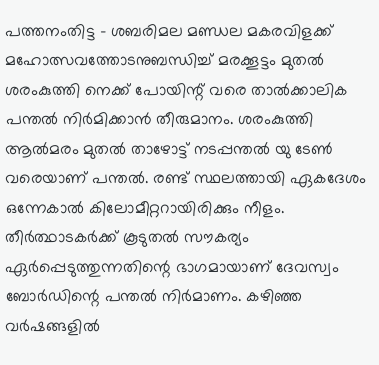പത്തനംതിട്ട – ശബരിമല മണ്ഡല മകരവിളക്ക് മഹോത്സവത്തോടനുബന്ധിച്ച് മരക്കൂട്ടം മുതൽ ശരംകുത്തി നെക്ക് പോയിന്റ് വരെ താൽക്കാലിക പന്തൽ നിർമിക്കാൻ തീരുമാനം. ശരംകുത്തി ആൽമരം മുതൽ താഴോട്ട് നടപ്പന്തൽ യു ടേൺ വരെയാണ് പന്തൽ. രണ്ട് സ്ഥലത്തായി ഏകദേശം ഒന്നേകാൽ കിലോമീറ്ററായിരിക്കും നീളം. തീർത്ഥാടകർക്ക് കൂടുതൽ സൗകര്യം ഏർപ്പെടുത്തുന്നതിന്റെ ഭാഗമായാണ് ദേവസ്വം ബോർഡിന്റെ പന്തൽ നിർമാണം. കഴിഞ്ഞ വർഷങ്ങളിൽ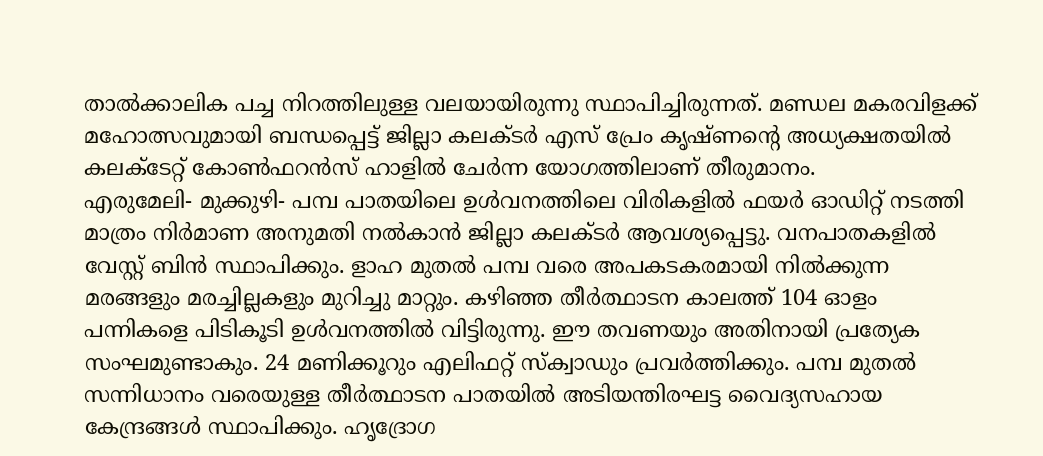താൽക്കാലിക പച്ച നിറത്തിലുള്ള വലയായിരുന്നു സ്ഥാപിച്ചിരുന്നത്. മണ്ഡല മകരവിളക്ക് മഹോത്സവുമായി ബന്ധപ്പെട്ട് ജില്ലാ കലക്ടർ എസ് പ്രേം കൃഷ്ണന്റെ അധ്യക്ഷതയിൽ കലക്ടേറ്റ് കോൺഫറൻസ് ഹാളിൽ ചേർന്ന യോഗത്തിലാണ് തീരുമാനം.
എരുമേലി- മുക്കുഴി- പമ്പ പാതയിലെ ഉൾവനത്തിലെ വിരികളിൽ ഫയർ ഓഡിറ്റ് നടത്തി മാത്രം നിർമാണ അനുമതി നൽകാൻ ജില്ലാ കലക്ടർ ആവശ്യപ്പെട്ടു. വനപാതകളിൽ വേസ്റ്റ് ബിൻ സ്ഥാപിക്കും. ളാഹ മുതൽ പമ്പ വരെ അപകടകരമായി നിൽക്കുന്ന മരങ്ങളും മരച്ചില്ലകളും മുറിച്ചു മാറ്റും. കഴിഞ്ഞ തീർത്ഥാടന കാലത്ത് 104 ഓളം പന്നികളെ പിടികൂടി ഉൾവനത്തിൽ വിട്ടിരുന്നു. ഈ തവണയും അതിനായി പ്രത്യേക സംഘമുണ്ടാകും. 24 മണിക്കൂറും എലിഫറ്റ് സ്ക്വാഡും പ്രവർത്തിക്കും. പമ്പ മുതൽ സന്നിധാനം വരെയുള്ള തീർത്ഥാടന പാതയിൽ അടിയന്തിരഘട്ട വൈദ്യസഹായ കേന്ദ്രങ്ങൾ സ്ഥാപിക്കും. ഹൃദ്രോഗ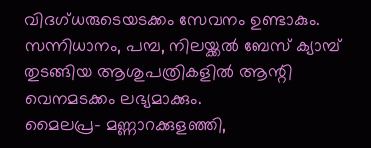വിദഗ്ധരുടെയടക്കം സേവനം ഉണ്ടാകും. സന്നിധാനം, പമ്പ, നിലയ്ക്കൽ ബേസ് ക്യാമ്പ് തുടങ്ങിയ ആശുപത്രികളിൽ ആന്റി വെനമടക്കം ലഭ്യമാക്കും.
മൈലപ്ര- മണ്ണാറക്കുളഞ്ഞി,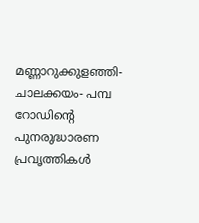മണ്ണാറുക്കുളഞ്ഞി- ചാലക്കയം- പമ്പ റോഡിന്റെ പുനരുദ്ധാരണ പ്രവൃത്തികൾ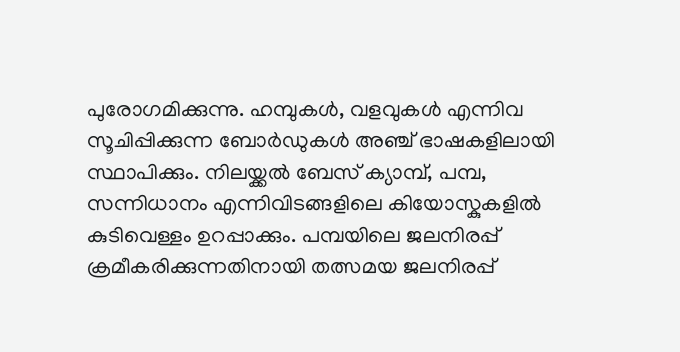പുരോഗമിക്കുന്നു. ഹമ്പുകൾ, വളവുകൾ എന്നിവ സൂചിപ്പിക്കുന്ന ബോർഡുകൾ അഞ്ച് ഭാഷകളിലായി സ്ഥാപിക്കും. നിലയ്ക്കൽ ബേസ് ക്യാമ്പ്, പമ്പ, സന്നിധാനം എന്നിവിടങ്ങളിലെ കിയോസ്കുകളിൽ കുടിവെള്ളം ഉറപ്പാക്കും. പമ്പയിലെ ജലനിരപ്പ് ക്രമീകരിക്കുന്നതിനായി തത്സമയ ജലനിരപ്പ്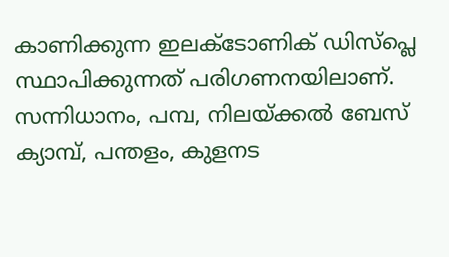കാണിക്കുന്ന ഇലക്ടോണിക് ഡിസ്പ്ലെ സ്ഥാപിക്കുന്നത് പരിഗണനയിലാണ്.
സന്നിധാനം, പമ്പ, നിലയ്ക്കൽ ബേസ് ക്യാമ്പ്, പന്തളം, കുളനട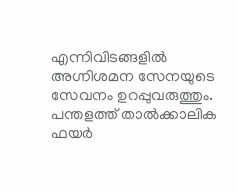എന്നിവിടങ്ങളിൽ അഗ്നിശമന സേനയുടെ സേവനം ഉറപ്പുവരുത്തും. പന്തളത്ത് താൽക്കാലിക ഫയർ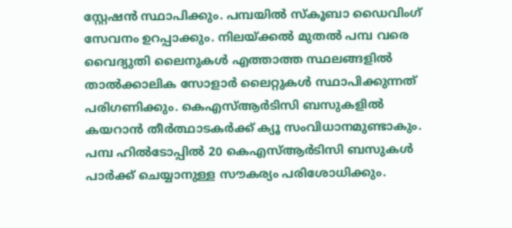സ്റ്റേഷൻ സ്ഥാപിക്കും. പമ്പയിൽ സ്കൂബാ ഡൈവിംഗ് സേവനം ഉറപ്പാക്കും. നിലയ്ക്കൽ മുതൽ പമ്പ വരെ വൈദ്യുതി ലൈനുകൾ എത്താത്ത സ്ഥലങ്ങളിൽ താൽക്കാലിക സോളാർ ലൈറ്റുകൾ സ്ഥാപിക്കുന്നത് പരിഗണിക്കും. കെഎസ്ആർടിസി ബസുകളിൽ കയറാൻ തീർത്ഥാടകർക്ക് ക്യൂ സംവിധാനമുണ്ടാകും. പമ്പ ഹിൽടോപ്പിൽ 20 കെഎസ്ആർടിസി ബസുകൾ പാർക്ക് ചെയ്യാനുള്ള സൗകര്യം പരിശോധിക്കും.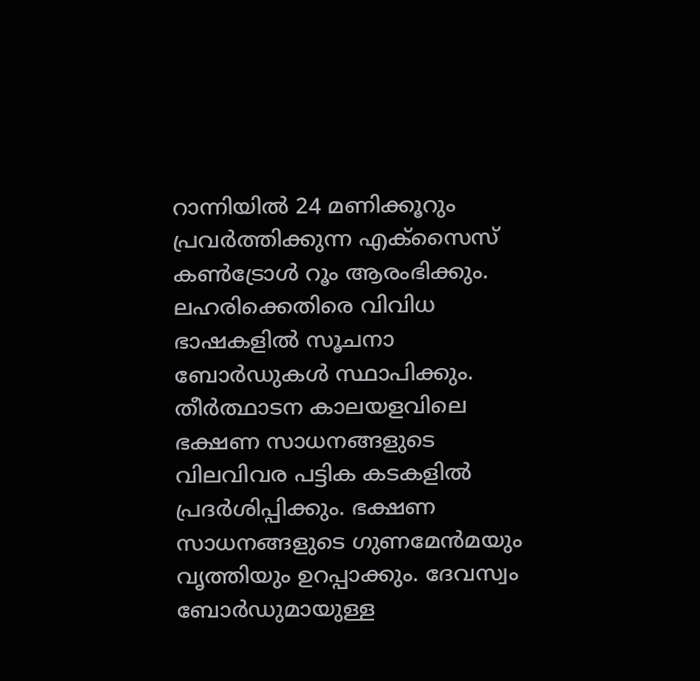റാന്നിയിൽ 24 മണിക്കൂറും പ്രവർത്തിക്കുന്ന എക്സൈസ് കൺട്രോൾ റൂം ആരംഭിക്കും. ലഹരിക്കെതിരെ വിവിധ ഭാഷകളിൽ സൂചനാ ബോർഡുകൾ സ്ഥാപിക്കും. തീർത്ഥാടന കാലയളവിലെ ഭക്ഷണ സാധനങ്ങളുടെ വിലവിവര പട്ടിക കടകളിൽ പ്രദർശിപ്പിക്കും. ഭക്ഷണ സാധനങ്ങളുടെ ഗുണമേൻമയും വൃത്തിയും ഉറപ്പാക്കും. ദേവസ്വം ബോർഡുമായുള്ള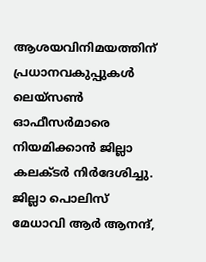ആശയവിനിമയത്തിന് പ്രധാനവകുപ്പുകൾ ലെയ്സൺ ഓഫീസർമാരെ നിയമിക്കാൻ ജില്ലാ കലക്ടർ നിർദേശിച്ചു.
ജില്ലാ പൊലിസ് മേധാവി ആർ ആനന്ദ്,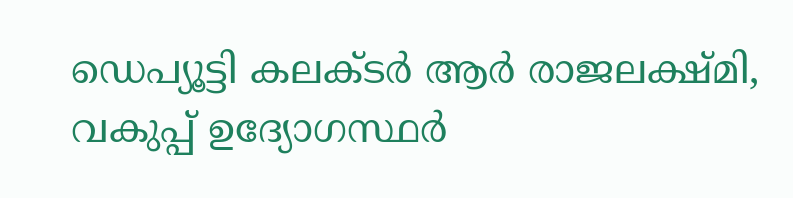ഡെപ്യൂട്ടി കലക്ടർ ആർ രാജലക്ഷ്മി, വകുപ്പ് ഉദ്യോഗസ്ഥർ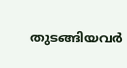തുടങ്ങിയവർ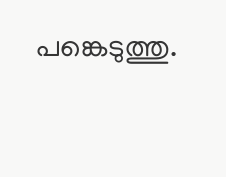പങ്കെടുത്തു.